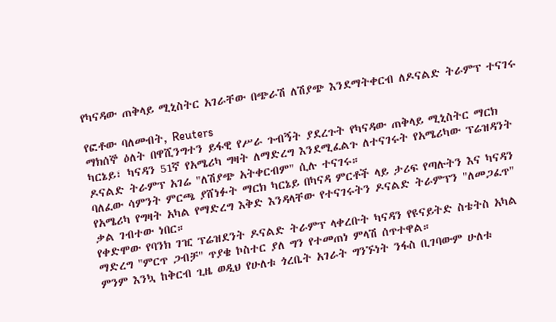የካናዳው ጠቅላይ ሚኒስትር አገራቸው በጭራሽ ለሽያጭ እንደማትቀርብ ለዶናልድ ትራምፕ ተናገሩ

የፎቶው ባለመብት, Reuters
ማክሰኞ ዕለት በዋሺንግተን ይፋዊ የሥራ ጉብኝት ያደረጉት የካናዳው ጠቅላይ ሚኒስትር ማርክ ካርኔይ፣ ካናዳን 51ኛ የአሜሪካ ግዛት ለማድረግ እንደሚፈልጉ ለተናገሩት የአሜሪካው ፕሬዝዳንት ዶናልድ ትራምፕ አገሬ "ለሽያጭ አትቀርብም" ሲሉ ተናገሩ።
ባለፈው ሳምንት ምርጫ ያሸነፉት ማርክ ካርኔይ በካናዳ ምርቶች ላይ ታሪፍ የጣሉትን እና ካናዳን የአሜሪካ የግዛት አካል የማድረግ እቅድ እንዳላቸው የተናገሩትን ዶናልድ ትራምፕን "ለመጋፈጥ" ቃል ገብተው ነበር።
የቀድሞው የባንክ ገዢ ፕሬዝደንት ዶናልድ ትራምፕ ላቀረቡት ካናዳን የዩናይትድ ስቴትስ አካል ማድረግ "ምርጥ ጋብቻ" ጥያቄ ኮስተር ያለ ግን የተመጠነ ምላሽ ሰጥተዋል።
ምንም እንኳ ከቅርብ ጊዜ ወዲህ የሁለቱ ጎረቤት አገራት ግንኙነት ንፋስ ቢገባውም ሁለቱ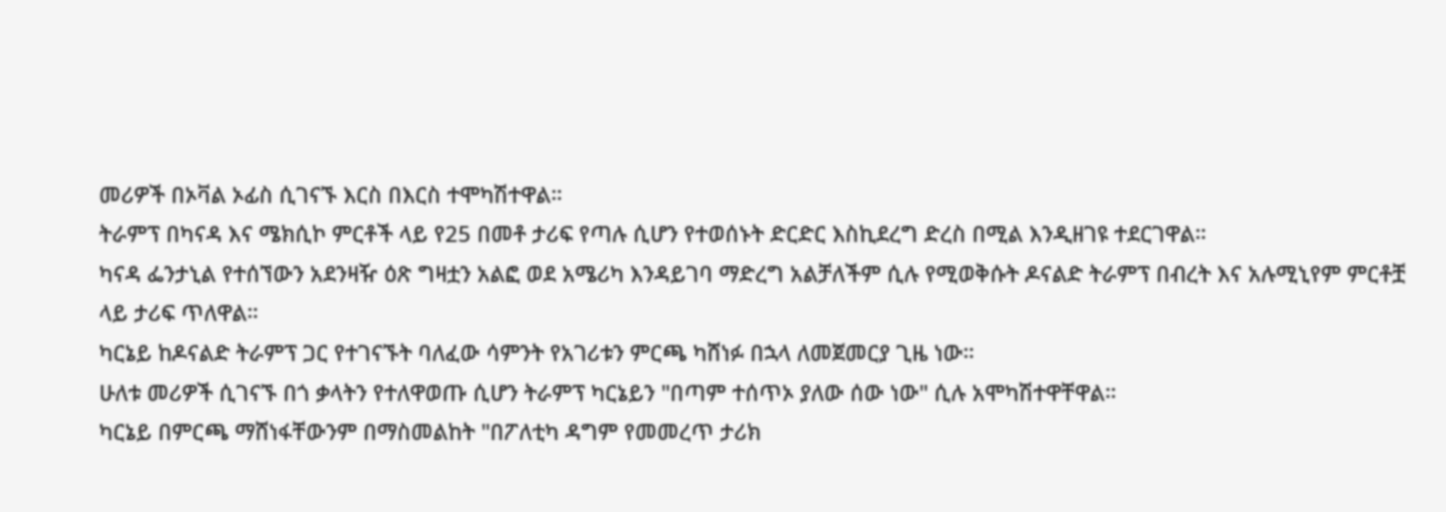መሪዎች በኦቫል ኦፊስ ሲገናኙ እርስ በእርስ ተሞካሽተዋል።
ትራምፕ በካናዳ እና ሜክሲኮ ምርቶች ላይ የ25 በመቶ ታሪፍ የጣሉ ሲሆን የተወሰኑት ድርድር እስኪደረግ ድረስ በሚል እንዲዘገዩ ተደርገዋል።
ካናዳ ፌንታኒል የተሰኘውን አደንዛዥ ዕጽ ግዛቷን አልፎ ወደ አሜሪካ እንዳይገባ ማድረግ አልቻለችም ሲሉ የሚወቅሱት ዶናልድ ትራምፕ በብረት እና አሉሚኒየም ምርቶቿ ላይ ታሪፍ ጥለዋል።
ካርኔይ ከዶናልድ ትራምፕ ጋር የተገናኙት ባለፈው ሳምንት የአገሪቱን ምርጫ ካሸነፉ በኋላ ለመጀመርያ ጊዜ ነው።
ሁለቱ መሪዎች ሲገናኙ በጎ ቃላትን የተለዋወጡ ሲሆን ትራምፕ ካርኔይን "በጣም ተሰጥኦ ያለው ሰው ነው" ሲሉ አሞካሽተዋቸዋል።
ካርኔይ በምርጫ ማሸነፋቸውንም በማስመልከት "በፖለቲካ ዳግም የመመረጥ ታሪክ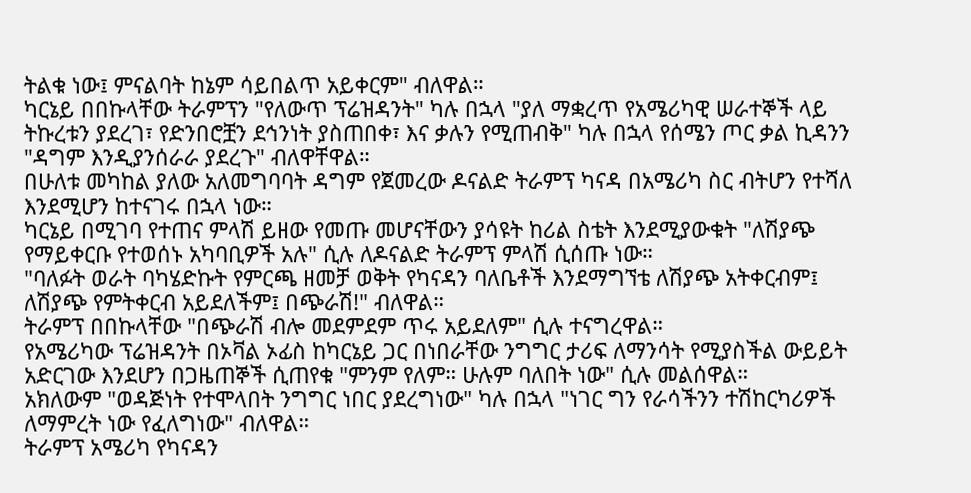ትልቁ ነው፤ ምናልባት ከኔም ሳይበልጥ አይቀርም" ብለዋል።
ካርኔይ በበኩላቸው ትራምፕን "የለውጥ ፕሬዝዳንት" ካሉ በኋላ "ያለ ማቋረጥ የአሜሪካዊ ሠራተኞች ላይ ትኩረቱን ያደረገ፣ የድንበሮቿን ደኅንነት ያስጠበቀ፣ እና ቃሉን የሚጠብቅ" ካሉ በኋላ የሰሜን ጦር ቃል ኪዳንን "ዳግም እንዲያንሰራራ ያደረጉ" ብለዋቸዋል።
በሁለቱ መካከል ያለው አለመግባባት ዳግም የጀመረው ዶናልድ ትራምፕ ካናዳ በአሜሪካ ስር ብትሆን የተሻለ እንደሚሆን ከተናገሩ በኋላ ነው።
ካርኔይ በሚገባ የተጠና ምላሽ ይዘው የመጡ መሆናቸውን ያሳዩት ከሪል ስቴት እንደሚያውቁት "ለሽያጭ የማይቀርቡ የተወሰኑ አካባቢዎች አሉ" ሲሉ ለዶናልድ ትራምፕ ምላሽ ሲሰጡ ነው።
"ባለፉት ወራት ባካሄድኩት የምርጫ ዘመቻ ወቅት የካናዳን ባለቤቶች እንደማግኘቴ ለሽያጭ አትቀርብም፤ ለሽያጭ የምትቀርብ አይደለችም፤ በጭራሽ!" ብለዋል።
ትራምፕ በበኩላቸው "በጭራሽ ብሎ መደምደም ጥሩ አይደለም" ሲሉ ተናግረዋል።
የአሜሪካው ፕሬዝዳንት በኦቫል ኦፊስ ከካርኔይ ጋር በነበራቸው ንግግር ታሪፍ ለማንሳት የሚያስችል ውይይት አድርገው እንደሆን በጋዜጠኞች ሲጠየቁ "ምንም የለም። ሁሉም ባለበት ነው" ሲሉ መልሰዋል።
አክለውም "ወዳጅነት የተሞላበት ንግግር ነበር ያደረግነው" ካሉ በኋላ "ነገር ግን የራሳችንን ተሽከርካሪዎች ለማምረት ነው የፈለግነው" ብለዋል።
ትራምፕ አሜሪካ የካናዳን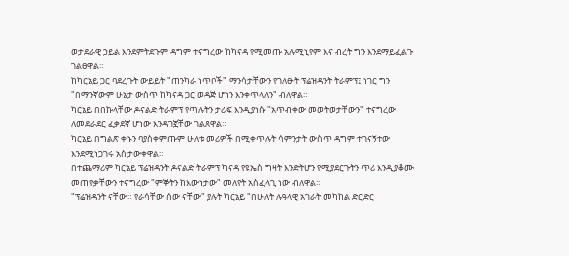ወታደራዊ ኃይል እንደምትደጉም ዳግም ተናግረው ከካናዳ የሚመጡ አሉሚኒየም እና ብረት ግን እንደማይፈልጉ ገልፀዋል።
ከካርኔይ ጋር ባደረጉት ውይይት "ጠንካራ ነጥቦች" ማንሳታቸውን የገለፁት ፕሬዝዳንት ትራምፕ፤ ነገር ግን "በማንኛውም ሁኔታ ውስጥ ከካናዳ ጋር ወዳጅ ሆነን እንቀጥላለን" ብለዋል።
ካርኔይ በበኩላቸው ዶናልድ ትራምፕ የጣሉትን ታሪፍ እንዲያነሱ "አጥብቀው መወትወታቸውን" ተናግረው ለመደራደር ፈቃደኛ ሆነው እንዳገኟቸው ገልጸዋል።
ካርኔይ በግልጽ ቀኑን ባያስቀምጡም ሁለቱ መሪዎች በሚቀጥሉት ሳምንታት ውስጥ ዳግም ተገናኝተው እንደሚነጋገሩ አስታውቀዋል።
በተጨማሪም ካርኔይ ፕሬዝዳንት ዶናልድ ትራምፕ ካናዳ የዩኤስ ግዛት እንድትሆን የሚያደርጉትን ጥሪ እንዲያቆሙ መጠየቃቸውን ተናግረው "ምኞትን ከእውነታው" መለየት አስፈላጊ ነው ብለዋል።
"ፕሬዝዳንት ናቸው። የራሳቸው ሰው ናቸው" ያሉት ካርኔይ "በሁለት ሉዓላዊ አገራት መካከል ድርድር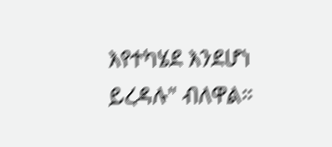እየተካሄደ እንደሆነ ይረዳሉ" ብለዋል።